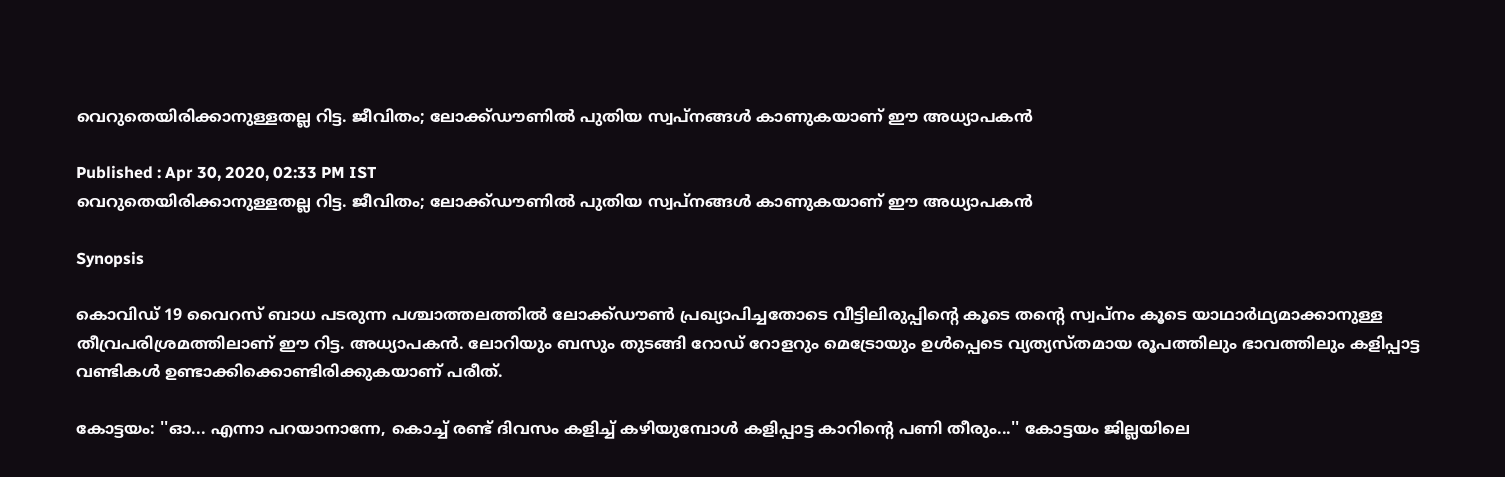വെറുതെയിരിക്കാനുള്ളതല്ല റിട്ട. ജീവിതം; ലോക്ക്ഡൗണില്‍ പുതിയ സ്വപ്നങ്ങള്‍ കാണുകയാണ് ഈ അധ്യാപകന്‍

Published : Apr 30, 2020, 02:33 PM IST
വെറുതെയിരിക്കാനുള്ളതല്ല റിട്ട. ജീവിതം; ലോക്ക്ഡൗണില്‍ പുതിയ സ്വപ്നങ്ങള്‍ കാണുകയാണ് ഈ അധ്യാപകന്‍

Synopsis

കൊവിഡ് 19 വൈറസ് ബാധ പടരുന്ന പശ്ചാത്തലത്തില്‍ ലോക്ക്ഡ‍ൗണ്‍ പ്രഖ്യാപിച്ചതോടെ വീട്ടിലിരുപ്പിന്‍റെ കൂടെ തന്‍റെ സ്വപ്നം കൂടെ യാഥാര്‍ഥ്യമാക്കാനുള്ള തീവ്രപരിശ്രമത്തിലാണ് ഈ റിട്ട. അധ്യാപകന്‍. ലോറിയും ബസും തുടങ്ങി റോഡ് റോളറും മെട്രോയും ഉള്‍പ്പെടെ വ്യത്യസ്തമായ രൂപത്തിലും ഭാവത്തിലും കളിപ്പാട്ട വണ്ടികള്‍ ഉണ്ടാക്കിക്കൊണ്ടിരിക്കുകയാണ് പരീത്.

കോട്ടയം: ''ഓ... എന്നാ പറയാനാന്നേ, കൊച്ച് രണ്ട് ദിവസം കളിച്ച് കഴിയുമ്പോള്‍ കളിപ്പാട്ട കാറിന്‍റെ പണി തീരും...'' കോട്ടയം ജില്ലയിലെ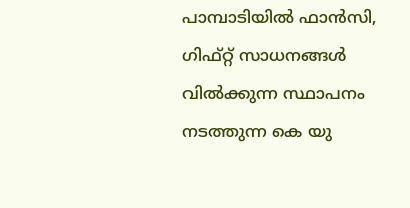പാമ്പാടിയില്‍ ഫാന്‍സി, ഗിഫ്റ്റ് സാധനങ്ങള്‍ വില്‍ക്കുന്ന സ്ഥാപനം നടത്തുന്ന കെ യു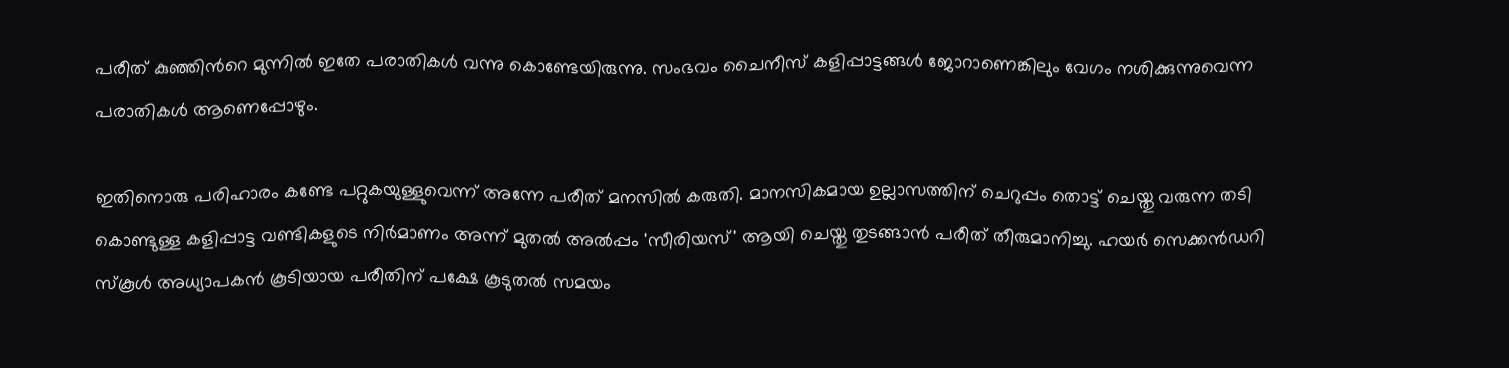പരീത് കുഞ്ഞിന്‍റെ മുന്നില്‍ ഇതേ പരാതികള്‍ വന്നു കൊണ്ടേയിരുന്നു. സംഭവം ചൈനീസ് കളിപ്പാട്ടങ്ങള്‍ ജോറാണെങ്കിലും വേഗം നശിക്കുന്നുവെന്ന പരാതികള്‍ ആണെപ്പോഴും.

ഇതിനൊരു പരിഹാരം കണ്ടേ പറ്റുകയുള്ളുവെന്ന് അന്നേ പരീത് മനസില്‍ കരുതി. മാനസികമായ ഉല്ലാസത്തിന് ചെറുപ്പം തൊട്ട് ചെയ്തു വരുന്ന തടി കൊണ്ടുള്ള കളിപ്പാട്ട വണ്ടികളുടെ നിര്‍മാണം അന്ന് മുതല്‍ അല്‍പ്പം 'സീരിയസ്' ആയി ചെയ്തു തുടങ്ങാന്‍ പരീത് തീരുമാനിച്ചു. ഹയര്‍ സെക്കന്‍ഡറി സ്കൂള്‍ അധ്യാപകന്‍ കൂടിയായ പരീതിന് പക്ഷേ കൂടുതല്‍ സമയം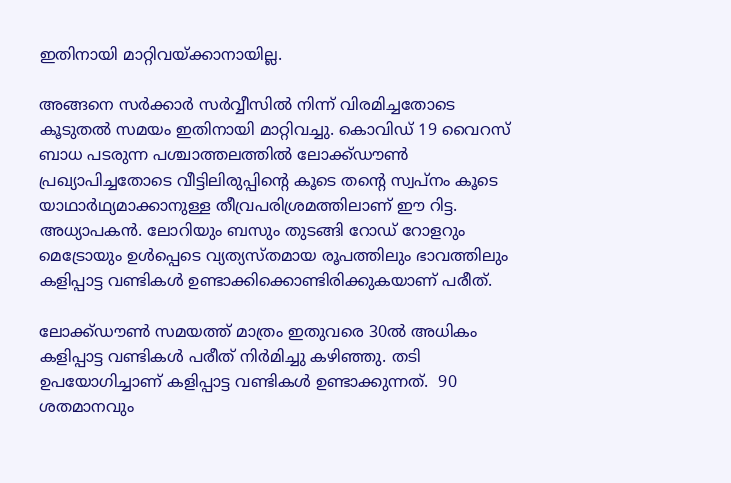ഇതിനായി മാറ്റിവയ്ക്കാനായില്ല.

അങ്ങനെ സര്‍ക്കാര്‍ സര്‍വ്വീസില്‍ നിന്ന് വിരമിച്ചതോടെ കൂടുതല്‍ സമയം ഇതിനായി മാറ്റിവച്ചു. കൊവിഡ് 19 വൈറസ് ബാധ പടരുന്ന പശ്ചാത്തലത്തില്‍ ലോക്ക്ഡ‍ൗണ്‍ പ്രഖ്യാപിച്ചതോടെ വീട്ടിലിരുപ്പിന്‍റെ കൂടെ തന്‍റെ സ്വപ്നം കൂടെ യാഥാര്‍ഥ്യമാക്കാനുള്ള തീവ്രപരിശ്രമത്തിലാണ് ഈ റിട്ട. അധ്യാപകന്‍. ലോറിയും ബസും തുടങ്ങി റോഡ് റോളറും മെട്രോയും ഉള്‍പ്പെടെ വ്യത്യസ്തമായ രൂപത്തിലും ഭാവത്തിലും കളിപ്പാട്ട വണ്ടികള്‍ ഉണ്ടാക്കിക്കൊണ്ടിരിക്കുകയാണ് പരീത്.

ലോക്ക്ഡൗണ്‍ സമയത്ത് മാത്രം ഇതുവരെ 30ല്‍ അധികം കളിപ്പാട്ട വണ്ടികള്‍ പരീത് നിര്‍മിച്ചു കഴിഞ്ഞു. തടി ഉപയോഗിച്ചാണ് കളിപ്പാട്ട വണ്ടികള്‍ ഉണ്ടാക്കുന്നത്.  90 ശതമാനവും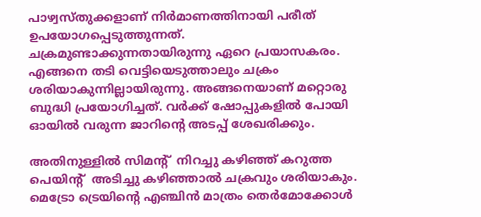പാഴ്വസ്തുക്കളാണ് നിര്‍മാണത്തിനായി പരീത് ഉപയോഗപ്പെടുത്തുന്നത്. ചക്രമുണ്ടാക്കുന്നതായിരുന്നു ഏറെ പ്രയാസകരം. എങ്ങനെ തടി വെട്ടിയെടുത്താലും ചക്രം ശരിയാകുന്നില്ലായിരുന്നു. അങ്ങനെയാണ് മറ്റൊരു ബുദ്ധി പ്രയോഗിച്ചത്. വര്‍ക്ക് ഷോപ്പുകളില്‍ പോയി ഓയില്‍ വരുന്ന ജാറിന്‍റെ അടപ്പ് ശേഖരിക്കും.

അതിനുള്ളില്‍ സിമന്‍റ്  നിറച്ചു കഴിഞ്ഞ് കറുത്ത പെയിന്‍റ്  അടിച്ചു കഴിഞ്ഞാല്‍ ചക്രവും ശരിയാകും. മെട്രോ ട്രെയിന്‍റെ എ‍ഞ്ചിന്‍ മാത്രം തെര്‍മോക്കോള്‍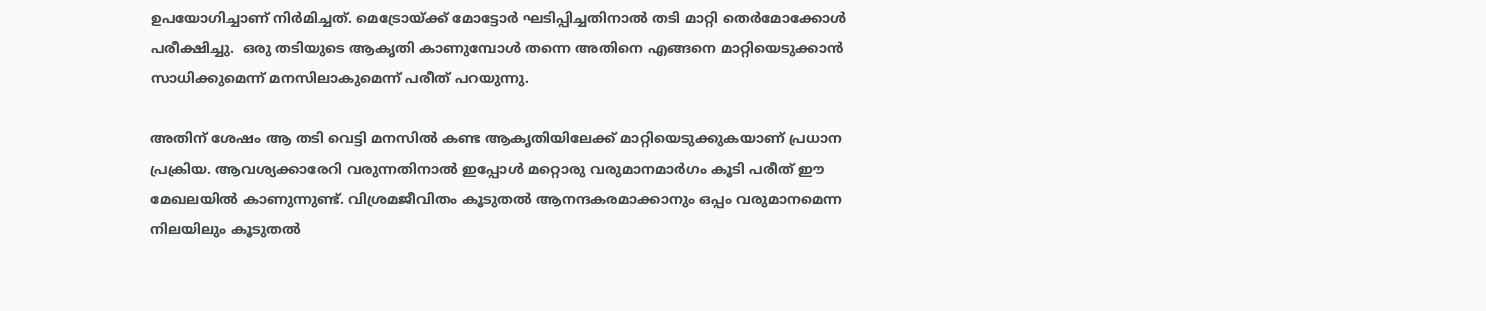ഉപയോഗിച്ചാണ് നിര്‍മിച്ചത്. മെട്രോയ്ക്ക് മോട്ടോര്‍ ഘടിപ്പിച്ചതിനാല്‍ തടി മാറ്റി തെര്‍മോക്കോള്‍ പരീക്ഷിച്ചു.  ഒരു തടിയുടെ ആകൃതി കാണുമ്പോള്‍ തന്നെ അതിനെ എങ്ങനെ മാറ്റിയെടുക്കാന്‍ സാധിക്കുമെന്ന് മനസിലാകുമെന്ന് പരീത് പറയുന്നു.

അതിന് ശേഷം ആ തടി വെട്ടി മനസില്‍ കണ്ട ആകൃതിയിലേക്ക് മാറ്റിയെടുക്കുകയാണ് പ്രധാന പ്രക്രിയ. ആവശ്യക്കാരേറി വരുന്നതിനാല്‍ ഇപ്പോള്‍ മറ്റൊരു വരുമാനമാര്‍ഗം കൂടി പരീത് ഈ മേഖലയില്‍ കാണുന്നുണ്ട്. വിശ്രമജീവിതം കൂടുതല്‍ ആനന്ദകരമാക്കാനും ഒപ്പം വരുമാനമെന്ന നിലയിലും കൂടുതല്‍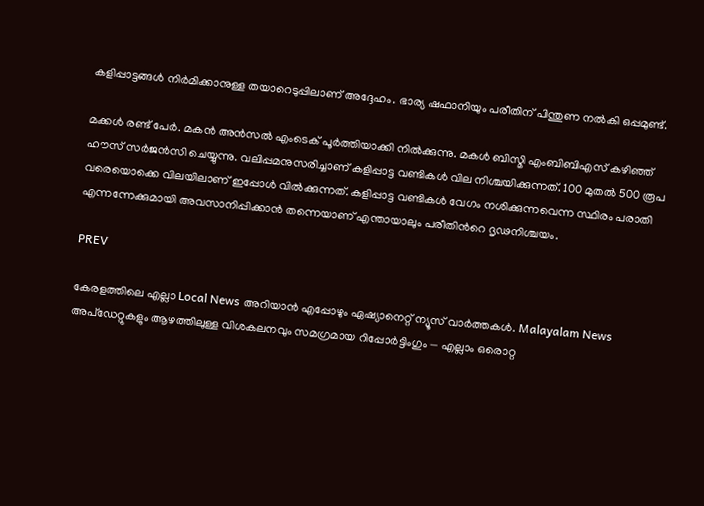കളിപ്പാട്ടങ്ങള്‍ നിര്‍മിക്കാനുള്ള തയാറെടുപ്പിലാണ് അദ്ദേഹം. ഭാര്യ ഷഫാനിയും പരീതിന് പിന്തുണ നല്‍കി ഒപ്പമുണ്ട്.

മക്കള്‍ രണ്ട് പേര്‍. മകന്‍ അന്‍സല്‍ എംടെക് പൂര്‍ത്തിയാക്കി നില്‍ക്കുന്നു. മകള്‍ ബിസ്മി എംബിബിഎസ് കഴിഞ്ഞ് ഹൗസ് സര്‍ജന്‍സി ചെയ്യുന്നു. വലിപ്പമനുസരിച്ചാണ് കളിപ്പാട്ട വണ്ടികള്‍ വില നിശ്ചയിക്കുന്നത്. 100 മുതല്‍ 500 രൂപ വരെയൊക്കെ വിലയിലാണ് ഇപ്പോള്‍ വില്‍ക്കുന്നത്. കളിപ്പാട്ട വണ്ടികള്‍ വേഗം നശിക്കുന്നവെന്ന സ്ഥിരം പരാതി എന്നന്നേക്കുമായി അവസാനിപ്പിക്കാന്‍ തന്നെയാണ് എന്തായാലും പരീതിന്‍റെ ദൃഢനിശ്ചയം.

PREV

കേരളത്തിലെ എല്ലാ Local News അറിയാൻ എപ്പോഴും ഏഷ്യാനെറ്റ് ന്യൂസ് വാർത്തകൾ. Malayalam News  അപ്‌ഡേറ്റുകളും ആഴത്തിലുള്ള വിശകലനവും സമഗ്രമായ റിപ്പോർട്ടിംഗും — എല്ലാം ഒരൊറ്റ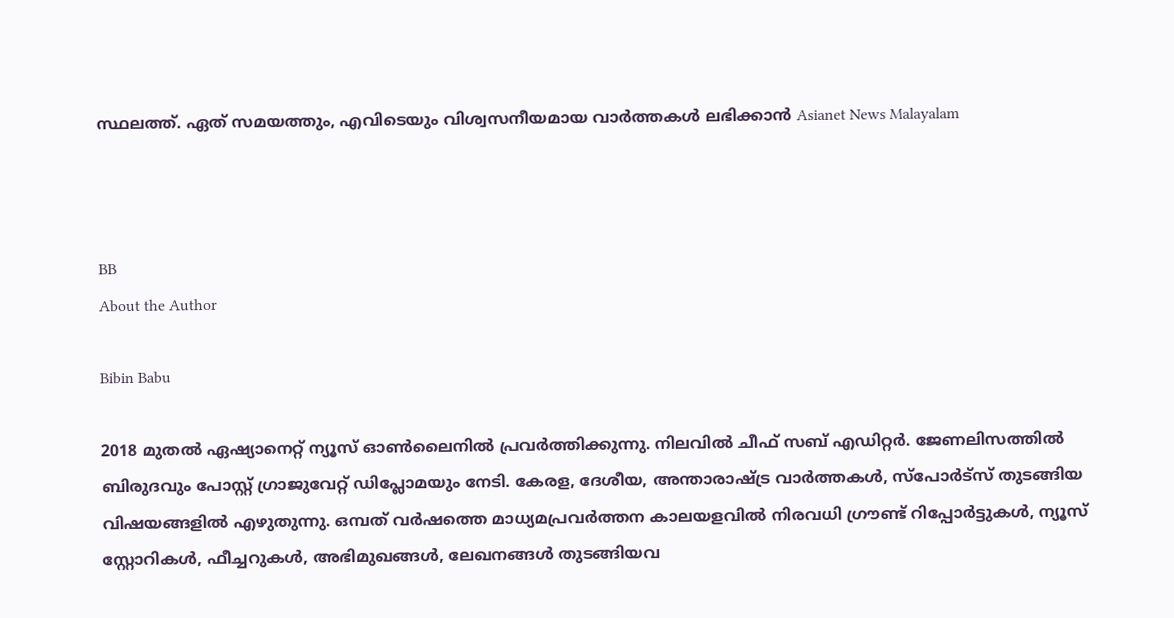സ്ഥലത്ത്. ഏത് സമയത്തും, എവിടെയും വിശ്വസനീയമായ വാർത്തകൾ ലഭിക്കാൻ Asianet News Malayalam



BB
About the Author

Bibin Babu

2018 മുതല്‍ ഏഷ്യാനെറ്റ് ന്യൂസ് ഓണ്‍ലൈനില്‍ പ്രവര്‍ത്തിക്കുന്നു. നിലവില്‍ ചീഫ് സബ് എഡിറ്റർ. ജേണലിസത്തില്‍ ബിരുദവും പോസ്റ്റ് ഗ്രാജുവേറ്റ് ഡിപ്ലോമയും നേടി. കേരള, ദേശീയ, അന്താരാഷ്ട്ര വാര്‍ത്തകള്‍, സ്പോര്‍ട്സ് തുടങ്ങിയ വിഷയങ്ങളില്‍ എഴുതുന്നു. ഒമ്പത് വര്‍ഷത്തെ മാധ്യമപ്രവര്‍ത്തന കാലയളവില്‍ നിരവധി ഗ്രൗണ്ട് റിപ്പോര്‍ട്ടുകള്‍, ന്യൂസ് സ്റ്റോറികള്‍, ഫീച്ചറുകള്‍, അഭിമുഖങ്ങള്‍, ലേഖനങ്ങള്‍ തുടങ്ങിയവ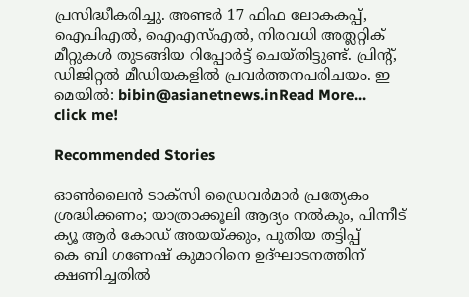പ്രസിദ്ധീകരിച്ചു. അണ്ടര്‍ 17 ഫിഫ ലോകകപ്പ്, ഐപിഎൽ, ഐഎസ്എൽ, നിരവധി അത്ലറ്റിക് മീറ്റുകൾ തുടങ്ങിയ റിപ്പോര്‍ട്ട് ചെയ്തിട്ടുണ്ട്. പ്രിന്‍റ്, ഡിജിറ്റല്‍ മീഡിയകളില്‍ പ്രവര്‍ത്തനപരിചയം. ഇ മെയില്‍: bibin@asianetnews.inRead More...
click me!

Recommended Stories

ഓൺലൈൻ ടാക്സി ഡ്രൈവർമാ‍ർ പ്രത്യേകം ശ്രദ്ധിക്കണം; യാത്രാക്കൂലി ആദ്യം നൽകും, പിന്നീട് ക്യൂ ആർ കോഡ് അയയ്ക്കും, പുതിയ തട്ടിപ്പ്
കെ ബി ഗണേഷ് കുമാറിനെ ഉദ്ഘാടനത്തിന് ക്ഷണിച്ചതിൽ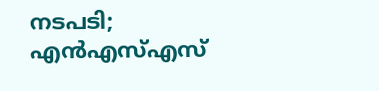നടപടി; എൻഎസ്എസ്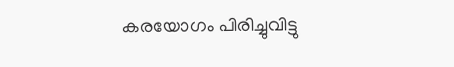കരയോഗം പിരിച്ചുവിട്ടു